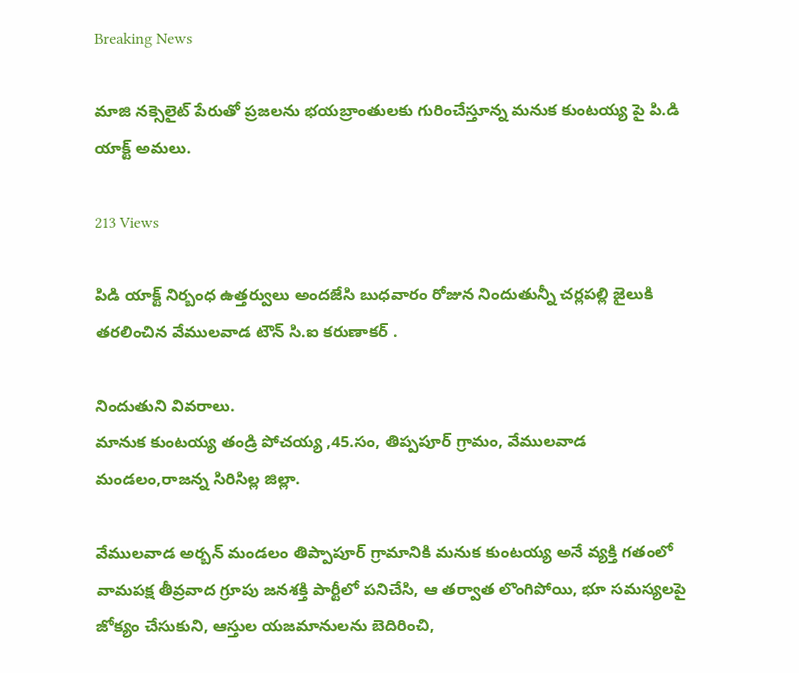Breaking News

మాజి నక్సెలైట్ పేరుతో ప్రజలను భయబ్రాంతులకు గురించేస్తూన్న మనుక కుంటయ్య పై పి.డి యాక్ట్ అమలు.

213 Views

పిడి యాక్ట్ నిర్బంధ ఉత్తర్వులు అందజేసి బుధవారం రోజున నిందుతున్నీ చర్లపల్లి జైలుకి తరలించిన వేములవాడ టౌన్ సి.ఐ కరుణాకర్ .

నిందుతుని వివరాలు.
మానుక కుంటయ్య తండ్రి పోచయ్య ,45.సం, తిప్పపూర్ గ్రామం, వేములవాడ మండలం,రాజన్న సిరిసిల్ల జిల్లా.

వేములవాడ అర్బన్ మండలం తిప్పాపూర్ గ్రామానికి మనుక కుంటయ్య అనే వ్యక్తి గతంలో వామపక్ష తీవ్రవాద గ్రూపు జనశక్తి పార్టీలో పనిచేసి, ఆ తర్వాత లొంగిపోయి, భూ సమస్యలపై జోక్యం చేసుకుని, ఆస్తుల యజమానులను బెదిరించి,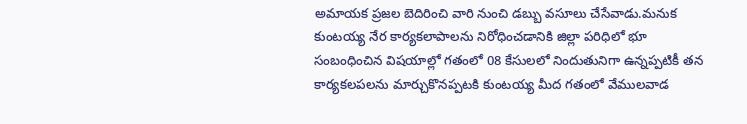అమాయక ప్రజల బెదిరించి వారి నుంచి డబ్బు వసూలు చేసేవాడు.మనుక కుంటయ్య నేర కార్యకలాపాలను నిరోధించడానికి జిల్లా పరిధిలో భూ సంబంధించిన విషయాల్లో గతంలో 08 కేసులలో నిందుతునిగా ఉన్నప్పటికీ తన కార్యకలపలను మార్చుకొనప్పటకి కుంటయ్య మీద గతంలో వేములవాడ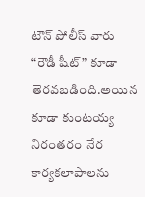టౌన్ పోలీస్ వారు “రౌడీ షీట్” కూడా తెరవబడింది.అయిన కూడా కుంటయ్య నిరంతరం నేర కార్యకలాపాలను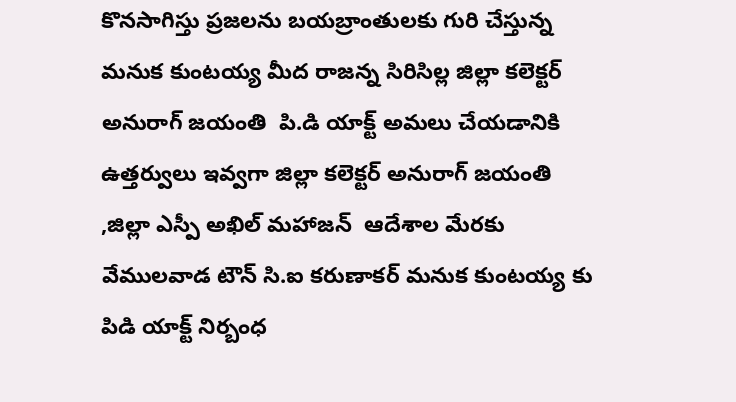కొనసాగిస్తు ప్రజలను బయబ్రాంతులకు గురి చేస్తున్న మనుక కుంటయ్య మీద రాజన్న సిరిసిల్ల జిల్లా కలెక్టర్ అనురాగ్ జయంతి  పి.డి యాక్ట్ అమలు చేయడానికి ఉత్తర్వులు ఇవ్వగా జిల్లా కలెక్టర్ అనురాగ్ జయంతి ,జిల్లా ఎస్పీ అఖిల్ మహాజన్  ఆదేశాల మేరకు వేములవాడ టౌన్ సి.ఐ కరుణాకర్ మనుక కుంటయ్య కు పిడి యాక్ట్ నిర్బంధ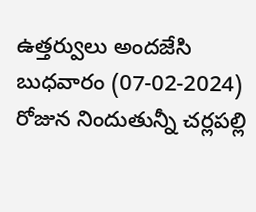ఉత్తర్వులు అందజేసి బుధవారం (07-02-2024) రోజున నిందుతున్నీ చర్లపల్లి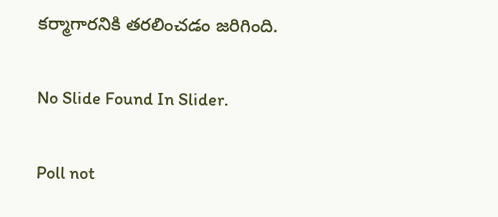కర్మాగారనికి తరలించడం జరిగింది.

No Slide Found In Slider.

Poll not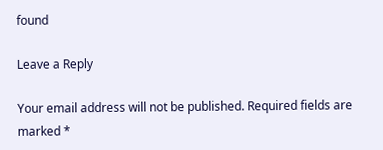found

Leave a Reply

Your email address will not be published. Required fields are marked *